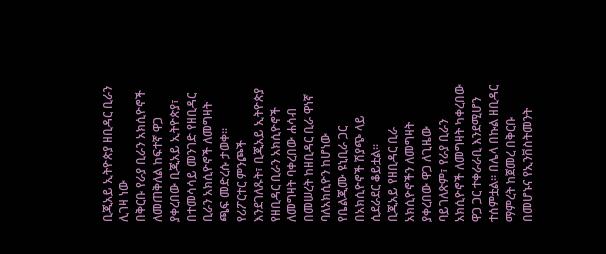ቢጂአይ ኢትዮጵያ ዘቢዳር ቢራን ሊገዛ ነው
በቅርቡ የራያ ቢራን አክሲዮኖች ለመጠቅለል ከፍተኛ ዋጋ ያቀረበው ቢጂአይ ኢትዮጵያ፣ በተመሳሳይ መንገድ የዘቢዳር ቢራን አክሲዮኖች ለመግዛት ጫፍ መድረሱ ታወቀ፡፡
የሪፖርተር ምንጮች እንደገለጹት፣ ቢጂአይ ኢትዮጵያ የዘቢዳር ቢራን አክሲዮኖች ለመግዛት ባቀረበው ሐሳብ በመሠረት ከዘቢዳር ቢራ ዋነኛ ባለአክሲዮን ከሆነው የቤልጂሙ ዩኒቢራ ጋር በአክሲዮኖች ሽያጭ ላይ ሲደራደር ቆይቷል፡፡
ቢጂአይ የዘቢዳር ቢራ አክሲዮኖችን ለመግዛት ያቀረበው ዋጋ ለጊዜው ባይገለጽም፣ የራያ ቢራን አክሲዮኖች ለመግዛት ካቀረበው ዋጋ ጋር ተቀራራቢ እንደሚሆን ተሰምቷል፡፡ በሌላ በኩል ዘቢዳር ማምረት ከጀመረ በቅርቡ በመሆኑና የኢንቨስትመንት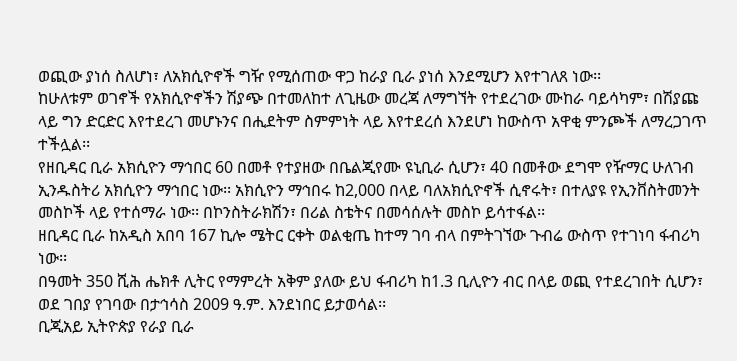ወጪው ያነሰ ስለሆነ፣ ለአክሲዮኖች ግዥ የሚሰጠው ዋጋ ከራያ ቢራ ያነሰ እንደሚሆን እየተገለጸ ነው፡፡
ከሁለቱም ወገኖች የአክሲዮኖችን ሽያጭ በተመለከተ ለጊዜው መረጃ ለማግኘት የተደረገው ሙከራ ባይሳካም፣ በሽያጩ ላይ ግን ድርድር እየተደረገ መሆኑንና በሒደትም ስምምነት ላይ እየተደረሰ እንደሆነ ከውስጥ አዋቂ ምንጮች ለማረጋገጥ ተችሏል፡፡
የዘቢዳር ቢራ አክሲዮን ማኅበር 60 በመቶ የተያዘው በቤልጂየሙ ዩኒቢራ ሲሆን፣ 40 በመቶው ደግሞ የዥማር ሁለገብ ኢንዱስትሪ አክሲዮን ማኅበር ነው፡፡ አክሲዮን ማኅበሩ ከ2,000 በላይ ባለአክሲዮኖች ሲኖሩት፣ በተለያዩ የኢንቨስትመንት መስኮች ላይ የተሰማራ ነው፡፡ በኮንስትራክሽን፣ በሪል ስቴትና በመሳሰሉት መስኮ ይሳተፋል፡፡
ዘቢዳር ቢራ ከአዲስ አበባ 167 ኪሎ ሜትር ርቀት ወልቂጤ ከተማ ገባ ብላ በምትገኘው ጉብሬ ውስጥ የተገነባ ፋብሪካ ነው፡፡
በዓመት 350 ሺሕ ሔክቶ ሊትር የማምረት አቅም ያለው ይህ ፋብሪካ ከ1.3 ቢሊዮን ብር በላይ ወጪ የተደረገበት ሲሆን፣ ወደ ገበያ የገባው በታኅሳስ 2009 ዓ.ም. እንደነበር ይታወሳል፡፡
ቢጂአይ ኢትዮጵያ የራያ ቢራ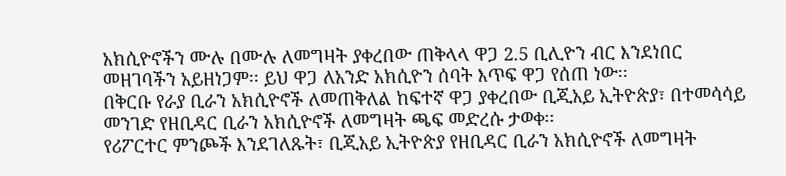አክሲዮኖችን ሙሉ በሙሉ ለመግዛት ያቀረበው ጠቅላላ ዋጋ 2.5 ቢሊዮን ብር እንደነበር መዘገባችን አይዘነጋም፡፡ ይህ ዋጋ ለአንድ አክሲዮን ሰባት እጥፍ ዋጋ የሰጠ ነው፡፡
በቅርቡ የራያ ቢራን አክሲዮኖች ለመጠቅለል ከፍተኛ ዋጋ ያቀረበው ቢጂአይ ኢትዮጵያ፣ በተመሳሳይ መንገድ የዘቢዳር ቢራን አክሲዮኖች ለመግዛት ጫፍ መድረሱ ታወቀ፡፡
የሪፖርተር ምንጮች እንደገለጹት፣ ቢጂአይ ኢትዮጵያ የዘቢዳር ቢራን አክሲዮኖች ለመግዛት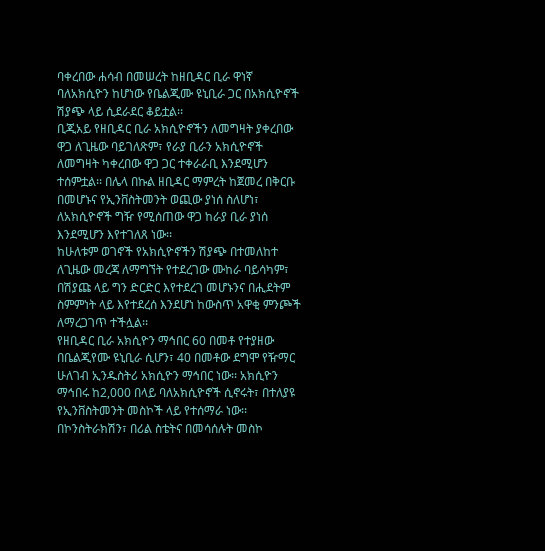ባቀረበው ሐሳብ በመሠረት ከዘቢዳር ቢራ ዋነኛ ባለአክሲዮን ከሆነው የቤልጂሙ ዩኒቢራ ጋር በአክሲዮኖች ሽያጭ ላይ ሲደራደር ቆይቷል፡፡
ቢጂአይ የዘቢዳር ቢራ አክሲዮኖችን ለመግዛት ያቀረበው ዋጋ ለጊዜው ባይገለጽም፣ የራያ ቢራን አክሲዮኖች ለመግዛት ካቀረበው ዋጋ ጋር ተቀራራቢ እንደሚሆን ተሰምቷል፡፡ በሌላ በኩል ዘቢዳር ማምረት ከጀመረ በቅርቡ በመሆኑና የኢንቨስትመንት ወጪው ያነሰ ስለሆነ፣ ለአክሲዮኖች ግዥ የሚሰጠው ዋጋ ከራያ ቢራ ያነሰ እንደሚሆን እየተገለጸ ነው፡፡
ከሁለቱም ወገኖች የአክሲዮኖችን ሽያጭ በተመለከተ ለጊዜው መረጃ ለማግኘት የተደረገው ሙከራ ባይሳካም፣ በሽያጩ ላይ ግን ድርድር እየተደረገ መሆኑንና በሒደትም ስምምነት ላይ እየተደረሰ እንደሆነ ከውስጥ አዋቂ ምንጮች ለማረጋገጥ ተችሏል፡፡
የዘቢዳር ቢራ አክሲዮን ማኅበር 60 በመቶ የተያዘው በቤልጂየሙ ዩኒቢራ ሲሆን፣ 40 በመቶው ደግሞ የዥማር ሁለገብ ኢንዱስትሪ አክሲዮን ማኅበር ነው፡፡ አክሲዮን ማኅበሩ ከ2,000 በላይ ባለአክሲዮኖች ሲኖሩት፣ በተለያዩ የኢንቨስትመንት መስኮች ላይ የተሰማራ ነው፡፡ በኮንስትራክሽን፣ በሪል ስቴትና በመሳሰሉት መስኮ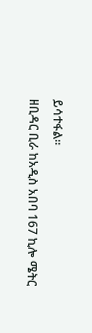ይሳተፋል፡፡
ዘቢዳር ቢራ ከአዲስ አበባ 167 ኪሎ ሜትር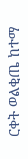ርቀት ወልቂጤ ከተማ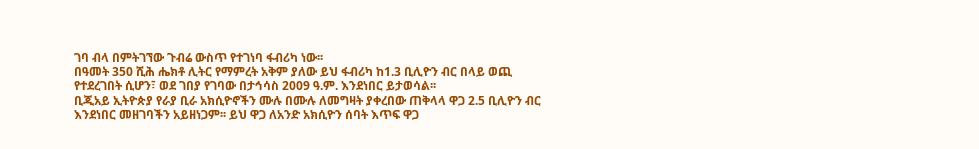ገባ ብላ በምትገኘው ጉብሬ ውስጥ የተገነባ ፋብሪካ ነው፡፡
በዓመት 350 ሺሕ ሔክቶ ሊትር የማምረት አቅም ያለው ይህ ፋብሪካ ከ1.3 ቢሊዮን ብር በላይ ወጪ የተደረገበት ሲሆን፣ ወደ ገበያ የገባው በታኅሳስ 2009 ዓ.ም. እንደነበር ይታወሳል፡፡
ቢጂአይ ኢትዮጵያ የራያ ቢራ አክሲዮኖችን ሙሉ በሙሉ ለመግዛት ያቀረበው ጠቅላላ ዋጋ 2.5 ቢሊዮን ብር እንደነበር መዘገባችን አይዘነጋም፡፡ ይህ ዋጋ ለአንድ አክሲዮን ሰባት እጥፍ ዋጋ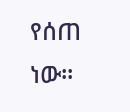የሰጠ ነው፡፡